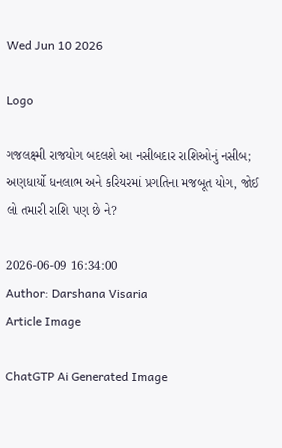Wed Jun 10 2026

Logo

ગજલક્ષ્મી રાજયોગ બદલશે આ નસીબદાર રાશિઓનું નસીબ; અણધાર્યો ધનલાભ અને કરિયરમાં પ્રગતિના મજબૂત યોગ, જોઈ લો તમારી રાશિ પણ છે ને?

2026-06-09 16:34:00
Author: Darshana Visaria
Article Image

ChatGTP Ai Generated Image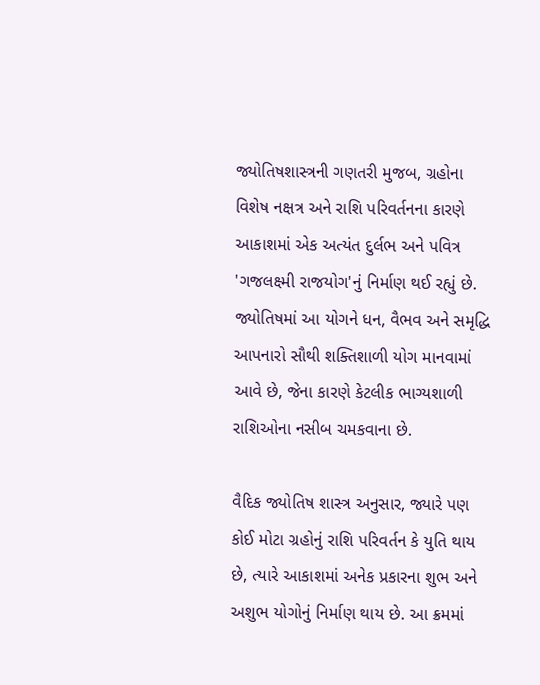જ્યોતિષશાસ્ત્રની ગણતરી મુજબ, ગ્રહોના વિશેષ નક્ષત્ર અને રાશિ પરિવર્તનના કારણે આકાશમાં એક અત્યંત દુર્લભ અને પવિત્ર 'ગજલક્ષ્મી રાજયોગ'નું નિર્માણ થઈ રહ્યું છે. જ્યોતિષમાં આ યોગને ધન, વૈભવ અને સમૃદ્ધિ આપનારો સૌથી શક્તિશાળી યોગ માનવામાં આવે છે, જેના કારણે કેટલીક ભાગ્યશાળી રાશિઓના નસીબ ચમકવાના છે.

વૈદિક જ્યોતિષ શાસ્ત્ર અનુસાર, જ્યારે પણ કોઈ મોટા ગ્રહોનું રાશિ પરિવર્તન કે યુતિ થાય છે, ત્યારે આકાશમાં અનેક પ્રકારના શુભ અને અશુભ યોગોનું નિર્માણ થાય છે. આ ક્રમમાં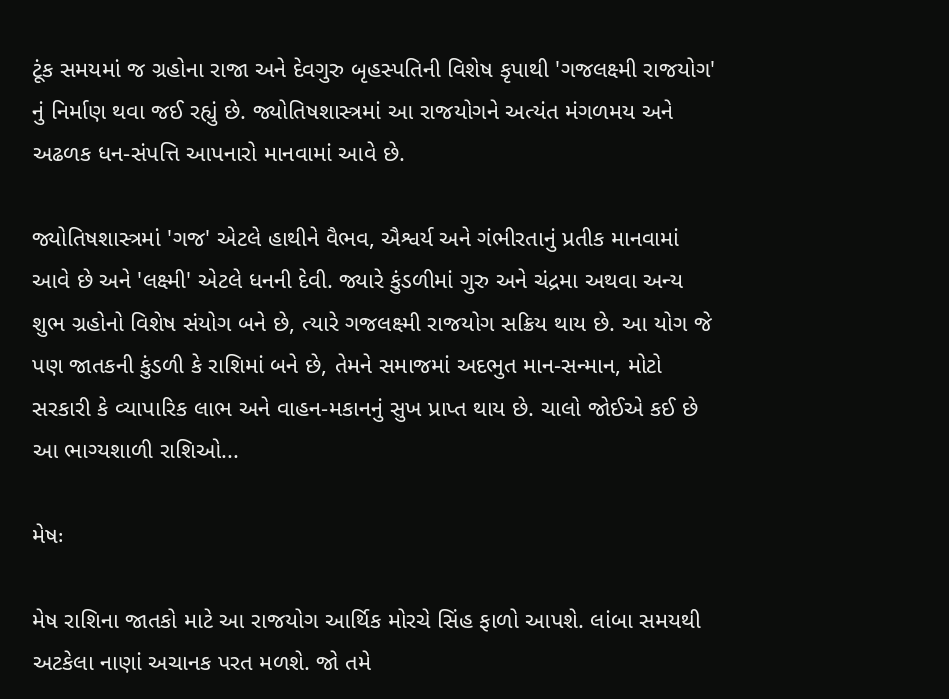ટૂંક સમયમાં જ ગ્રહોના રાજા અને દેવગુરુ બૃહસ્પતિની વિશેષ કૃપાથી 'ગજલક્ષ્મી રાજયોગ' નું નિર્માણ થવા જઈ રહ્યું છે. જ્યોતિષશાસ્ત્રમાં આ રાજયોગને અત્યંત મંગળમય અને અઢળક ધન-સંપત્તિ આપનારો માનવામાં આવે છે.

જ્યોતિષશાસ્ત્રમાં 'ગજ' એટલે હાથીને વૈભવ, ઐશ્વર્ય અને ગંભીરતાનું પ્રતીક માનવામાં આવે છે અને 'લક્ષ્મી' એટલે ધનની દેવી. જ્યારે કુંડળીમાં ગુરુ અને ચંદ્રમા અથવા અન્ય શુભ ગ્રહોનો વિશેષ સંયોગ બને છે, ત્યારે ગજલક્ષ્મી રાજયોગ સક્રિય થાય છે. આ યોગ જે પણ જાતકની કુંડળી કે રાશિમાં બને છે, તેમને સમાજમાં અદભુત માન-સન્માન, મોટો સરકારી કે વ્યાપારિક લાભ અને વાહન-મકાનનું સુખ પ્રાપ્ત થાય છે. ચાલો જોઈએ કઈ છે આ ભાગ્યશાળી રાશિઓ...

મેષઃ

મેષ રાશિના જાતકો માટે આ રાજયોગ આર્થિક મોરચે સિંહ ફાળો આપશે. લાંબા સમયથી અટકેલા નાણાં અચાનક પરત મળશે. જો તમે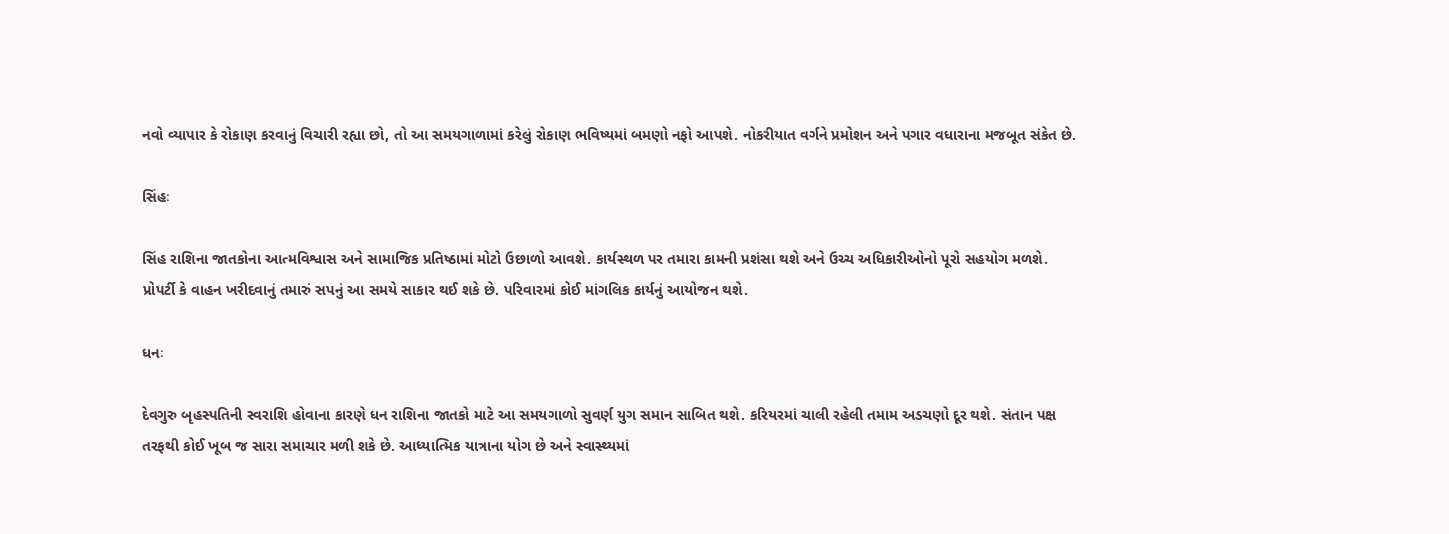નવો વ્યાપાર કે રોકાણ કરવાનું વિચારી રહ્યા છો, તો આ સમયગાળામાં કરેલું રોકાણ ભવિષ્યમાં બમણો નફો આપશે. નોકરીયાત વર્ગને પ્રમોશન અને પગાર વધારાના મજબૂત સંકેત છે.

સિંહઃ

સિંહ રાશિના જાતકોના આત્મવિશ્વાસ અને સામાજિક પ્રતિષ્ઠામાં મોટો ઉછાળો આવશે. કાર્યસ્થળ પર તમારા કામની પ્રશંસા થશે અને ઉચ્ચ અધિકારીઓનો પૂરો સહયોગ મળશે. પ્રોપર્ટી કે વાહન ખરીદવાનું તમારું સપનું આ સમયે સાકાર થઈ શકે છે. પરિવારમાં કોઈ માંગલિક કાર્યનું આયોજન થશે.

ધનઃ

દેવગુરુ બૃહસ્પતિની સ્વરાશિ હોવાના કારણે ધન રાશિના જાતકો માટે આ સમયગાળો સુવર્ણ યુગ સમાન સાબિત થશે. કરિયરમાં ચાલી રહેલી તમામ અડચણો દૂર થશે. સંતાન પક્ષ તરફથી કોઈ ખૂબ જ સારા સમાચાર મળી શકે છે. આધ્યાત્મિક યાત્રાના યોગ છે અને સ્વાસ્થ્યમાં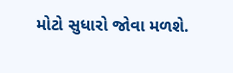મોટો સુધારો જોવા મળશે.